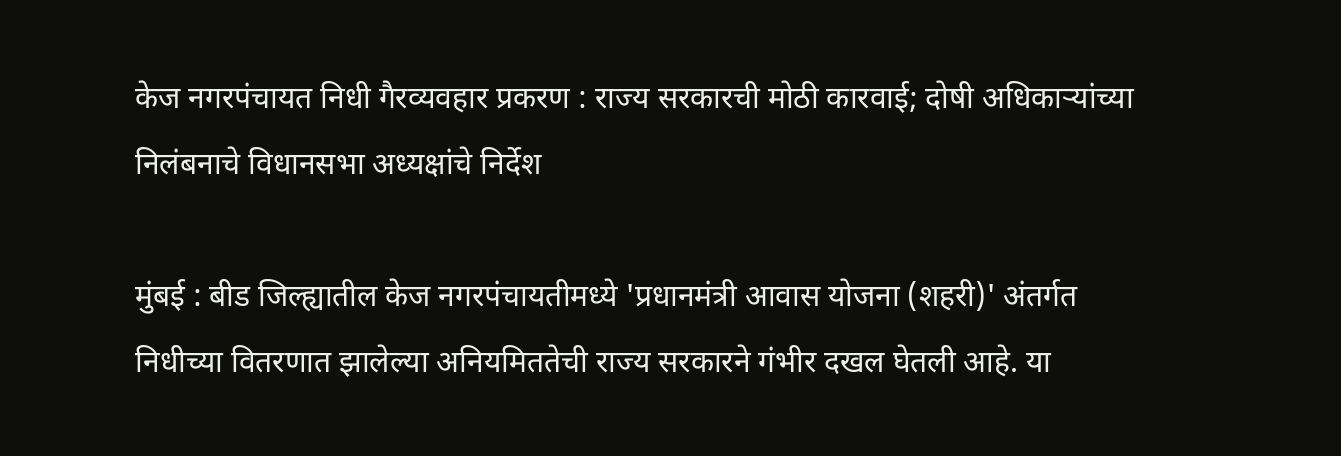केज नगरपंचायत निधी गैरव्यवहार प्रकरण : राज्य सरकारची मोठी कारवाई; दोषी अधिकाऱ्यांच्या निलंबनाचे विधानसभा अध्यक्षांचे निर्देश

मुंबई : बीड जिल्ह्यातील केज नगरपंचायतीमध्ये 'प्रधानमंत्री आवास योजना (शहरी)' अंतर्गत निधीच्या वितरणात झालेल्या अनियमिततेची राज्य सरकारने गंभीर दखल घेतली आहे. या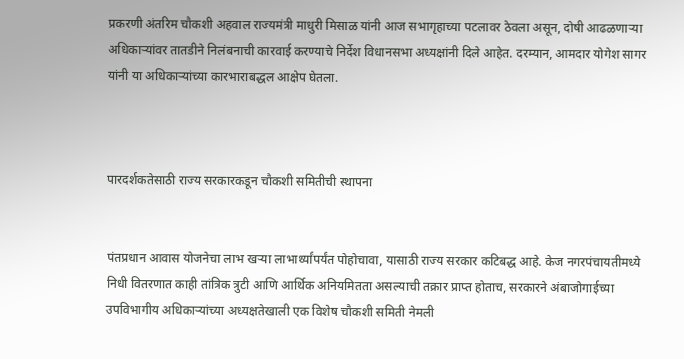प्रकरणी अंतरिम चौकशी अहवाल राज्यमंत्री माधुरी मिसाळ यांनी आज सभागृहाच्या पटलावर ठेवला असून, दोषी आढळणाऱ्या अधिकाऱ्यांवर तातडीने निलंबनाची कारवाई करण्याचे निर्देश विधानसभा अध्यक्षांनी दिले आहेत. दरम्यान, आमदार योगेश सागर यांनी या अधिकाऱ्यांच्या कारभाराबद्धल आक्षेप घेतला.



पारदर्शकतेसाठी राज्य सरकारकडून चौकशी समितीची स्थापना


पंतप्रधान आवास योजनेचा लाभ खऱ्या लाभार्थ्यांपर्यंत पोहोचावा, यासाठी राज्य सरकार कटिबद्ध आहे. केज नगरपंचायतीमध्ये निधी वितरणात काही तांत्रिक त्रुटी आणि आर्थिक अनियमितता असल्याची तक्रार प्राप्त होताच, सरकारने अंबाजोगाईच्या उपविभागीय अधिकाऱ्यांच्या अध्यक्षतेखाली एक विशेष चौकशी समिती नेमली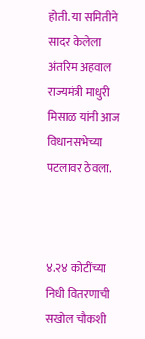होती. या समितीने सादर केलेला अंतरिम अहवाल राज्यमंत्री माधुरी मिसाळ यांनी आज विधानसभेच्या पटलावर ठेवला.



४.२४ कोटींच्या निधी वितरणाची सखोल चौकशी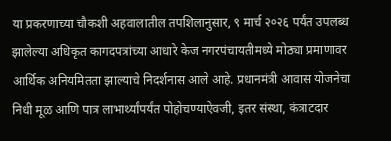या प्रकरणाच्या चौकशी अहवालातील तपशिलानुसार, ९ मार्च २०२६ पर्यंत उपलब्ध झालेल्या अधिकृत कागदपत्रांच्या आधारे केज नगरपंचायतीमध्ये मोठ्या प्रमाणावर आर्थिक अनियमितता झाल्याचे निदर्शनास आले आहे. प्रधानमंत्री आवास योजनेचा निधी मूळ आणि पात्र लाभार्थ्यांपर्यंत पोहोचण्याऐवजी, इतर संस्था, कंत्राटदार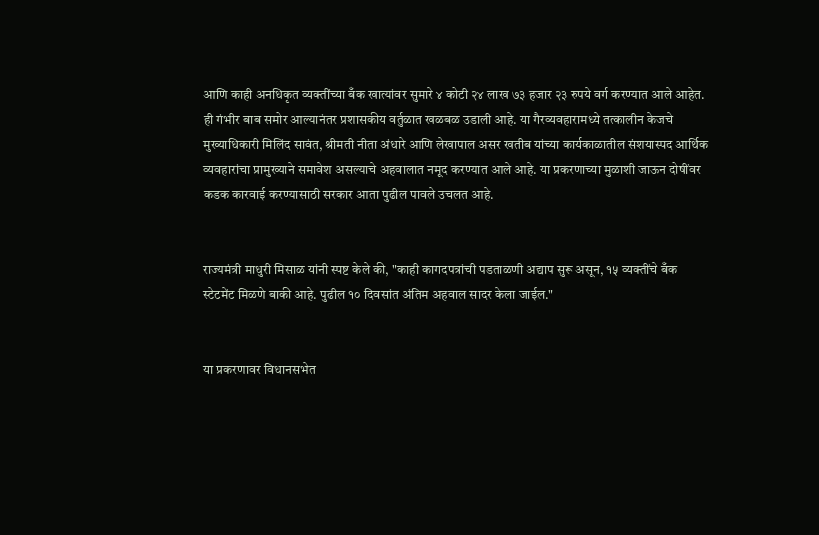आणि काही अनधिकृत व्यक्तींच्या बँक खात्यांवर सुमारे ४ कोटी २४ लाख ७३ हजार २३ रुपये वर्ग करण्यात आले आहेत. ही गंभीर बाब समोर आल्यानंतर प्रशासकीय वर्तुळात खळबळ उडाली आहे. या गैरव्यवहारामध्ये तत्कालीन केजचे मुख्याधिकारी मिलिंद सावंत, श्रीमती नीता अंधारे आणि लेखापाल असर खतीब यांच्या कार्यकाळातील संशयास्पद आर्थिक व्यवहारांचा प्रामुख्याने समावेश असल्याचे अहवालात नमूद करण्यात आले आहे. या प्रकरणाच्या मुळाशी जाऊन दोषींवर कडक कारवाई करण्यासाठी सरकार आता पुढील पावले उचलत आहे.


राज्यमंत्री माधुरी मिसाळ यांनी स्पष्ट केले की, "काही कागदपत्रांची पडताळणी अद्याप सुरू असून, १५ व्यक्तींचे बँक स्टेटमेंट मिळणे बाकी आहे. पुढील १० दिवसांत अंतिम अहवाल सादर केला जाईल."


या प्रकरणावर विधानसभेत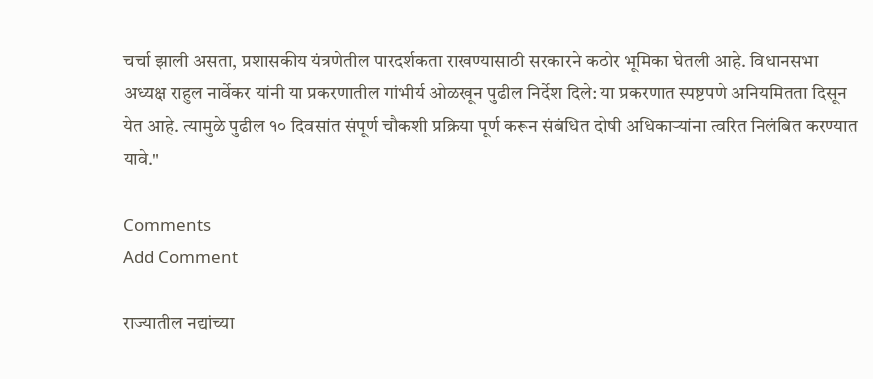चर्चा झाली असता, प्रशासकीय यंत्रणेतील पारदर्शकता राखण्यासाठी सरकारने कठोर भूमिका घेतली आहे. विधानसभा अध्यक्ष राहुल नार्वेकर यांनी या प्रकरणातील गांभीर्य ओळखून पुढील निर्देश दिले: या प्रकरणात स्पष्टपणे अनियमितता दिसून येत आहे. त्यामुळे पुढील १० दिवसांत संपूर्ण चौकशी प्रक्रिया पूर्ण करून संबंधित दोषी अधिकाऱ्यांना त्वरित निलंबित करण्यात यावे."

Comments
Add Comment

राज्यातील नद्यांच्या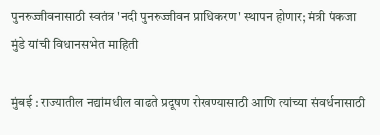पुनरुज्जीवनासाठी स्वतंत्र 'नदी पुनरुज्जीवन प्राधिकरण' स्थापन होणार; मंत्री पंकजा मुंडे यांची विधानसभेत माहिती

मुंबई : राज्यातील नद्यांमधील वाढते प्रदूषण रोखण्यासाठी आणि त्यांच्या संवर्धनासाठी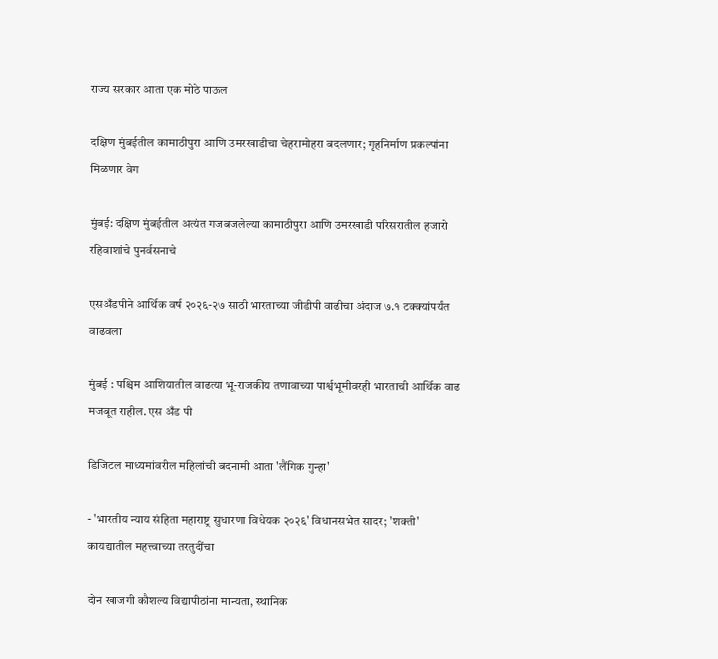राज्य सरकार आता एक मोठे पाऊल

दक्षिण मुंबईतील कामाठीपुरा आणि उमरखाडीचा चेहरामोहरा बदलणार; गृहनिर्माण प्रकल्पांना मिळणार वेग

मुंबई: दक्षिण मुंबईतील अत्यंत गजबजलेल्या कामाठीपुरा आणि उमरखाडी परिसरातील हजारो रहिवाशांचे पुनर्वसनाचे

एसअँडपीने आर्थिक वर्ष २०२६-२७ साठी भारताच्या जीडीपी वाढीचा अंदाज ७.१ टक्क्यांपर्यंत वाढवला

मुंबई : पश्चिम आशियातील वाढत्या भू-राजकीय तणावाच्या पार्श्वभूमीवरही भारताची आर्थिक वाढ मजबूत राहील. एस अँड पी

डिजिटल माध्यमांवरील महिलांची बदनामी आता 'लैंगिक गुन्हा'

- 'भारतीय न्याय संहिता महाराष्ट्र सुधारणा विधेयक २०२६' विधानसभेत सादर; 'शक्ती' कायद्यातील महत्त्वाच्या तरतुदींचा

दोन खाजगी कौशल्य विद्यापीठांना मान्यता, स्थानिक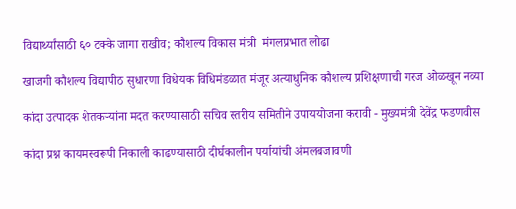विद्यार्थ्यांसाठी ६० टक्के जागा राखीव; कौशल्य विकास मंत्री  मंगलप्रभात लोढा

खाजगी कौशल्य विद्यापीठ सुधारणा विधेयक विधिमंडळात मंजूर अत्याधुनिक कौशल्य प्रशिक्षणाची गरज ओळखून नव्या

कांदा उत्पादक शेतकऱ्यांना मदत करण्यासाठी सचिव स्तरीय समितीने उपाययोजना करावी - मुख्यमंत्री देवेंद्र फडणवीस

कांदा प्रश्न कायमस्वरूपी निकाली काढण्यासाठी दीर्घकालीन पर्यायांची अंमलबजावणी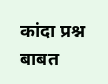कांदा प्रश्न बाबत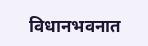विधानभवनात